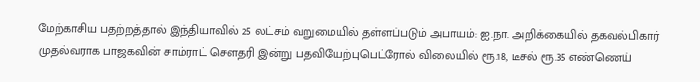மேற்காசிய பதற்றத்தால் இந்தியாவில் 25 லட்சம் வறுமையில் தள்ளப்படும் அபாயம்: ஐ.நா. அறிக்கையில் தகவல்பிகார் முதல்வராக பாஜகவின் சாம்ராட் செளதரி இன்று பதவியேற்புபெட்ரோல் விலையில் ரூ.18, டீசல் ரூ.35 எண்ணெய்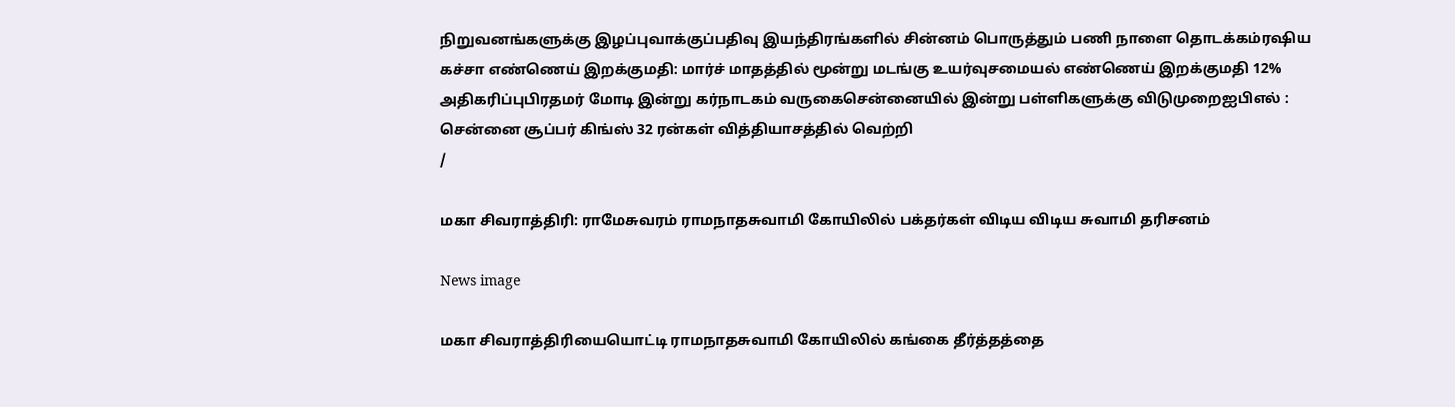நிறுவனங்களுக்கு இழப்புவாக்குப்பதிவு இயந்திரங்களில் சின்னம் பொருத்தும் பணி நாளை தொடக்கம்ரஷிய கச்சா எண்ணெய் இறக்குமதி: மார்ச் மாதத்தில் மூன்று மடங்கு உயர்வுசமையல் எண்ணெய் இறக்குமதி 12% அதிகரிப்புபிரதமர் மோடி இன்று கர்நாடகம் வருகைசென்னையில் இன்று பள்ளிகளுக்கு விடுமுறைஐபிஎல் : சென்னை சூப்பர் கிங்ஸ் 32 ரன்கள் வித்தியாசத்தில் வெற்றி
/

மகா சிவராத்திரி: ராமேசுவரம் ராமநாதசுவாமி கோயிலில் பக்தர்கள் விடிய விடிய சுவாமி தரிசனம்

News image

மகா சிவராத்திரியையொட்டி ராமநாதசுவாமி கோயிலில் கங்கை தீர்த்தத்தை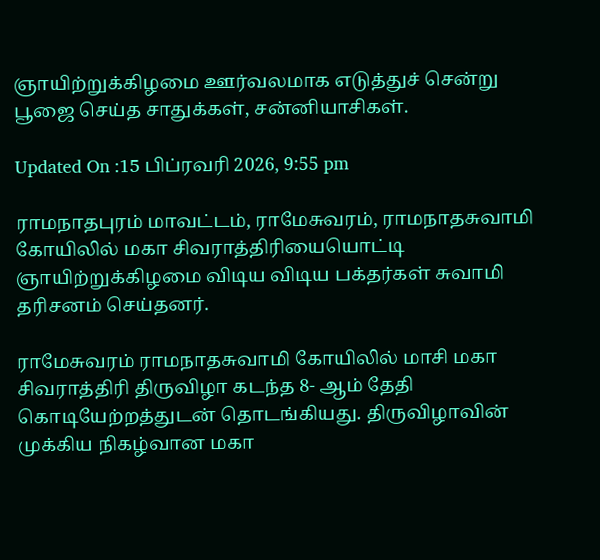ஞாயிற்றுக்கிழமை ஊர்வலமாக எடுத்துச் சென்று பூஜை செய்த சாதுக்கள், சன்னியாசிகள்.

Updated On :15 பிப்ரவரி 2026, 9:55 pm

ராமநாதபுரம் மாவட்டம், ராமேசுவரம், ராமநாதசுவாமி கோயிலில் மகா சிவராத்திரியையொட்டி ஞாயிற்றுக்கிழமை விடிய விடிய பக்தர்கள் சுவாமி தரிசனம் செய்தனர்.

ராமேசுவரம் ராமநாதசுவாமி கோயிலில் மாசி மகா சிவராத்திரி திருவிழா கடந்த 8- ஆம் தேதி கொடியேற்றத்துடன் தொடங்கியது. திருவிழாவின் முக்கிய நிகழ்வான மகா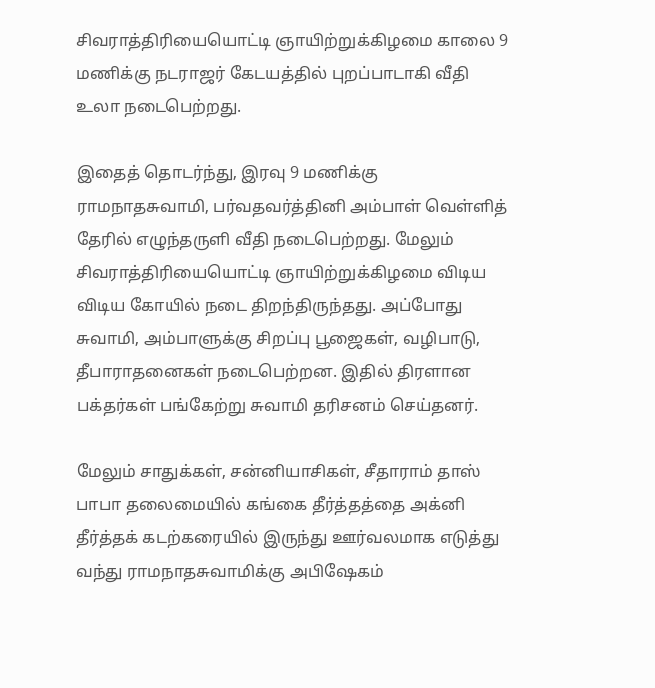சிவராத்திரியையொட்டி ஞாயிற்றுக்கிழமை காலை 9 மணிக்கு நடராஜர் கேடயத்தில் புறப்பாடாகி வீதி உலா நடைபெற்றது.

இதைத் தொடர்ந்து, இரவு 9 மணிக்கு ராமநாதசுவாமி, பர்வதவர்த்தினி அம்பாள் வெள்ளித் தேரில் எழுந்தருளி வீதி நடைபெற்றது. மேலும் சிவராத்திரியையொட்டி ஞாயிற்றுக்கிழமை விடிய விடிய கோயில் நடை திறந்திருந்தது. அப்போது சுவாமி, அம்பாளுக்கு சிறப்பு பூஜைகள், வழிபாடு, தீபாராதனைகள் நடைபெற்றன. இதில் திரளான பக்தர்கள் பங்கேற்று சுவாமி தரிசனம் செய்தனர்.

மேலும் சாதுக்கள், சன்னியாசிகள், சீதாராம் தாஸ் பாபா தலைமையில் கங்கை தீர்த்தத்தை அக்னி தீர்த்தக் கடற்கரையில் இருந்து ஊர்வலமாக எடுத்து வந்து ராமநாதசுவாமிக்கு அபிஷேகம்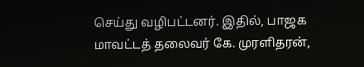செய்து வழிபட்டனர். இதில், பாஜக மாவட்டத் தலைவர் கே. முரளிதரன்,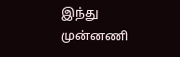இந்து முன்னணி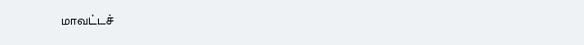மாவட்டச்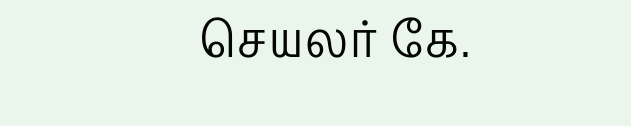செயலர் கே.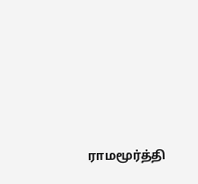ராமமூர்த்தி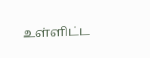உள்ளிட்ட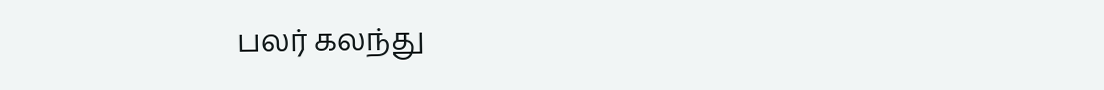பலர் கலந்து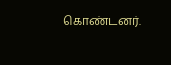கொண்டனர்.